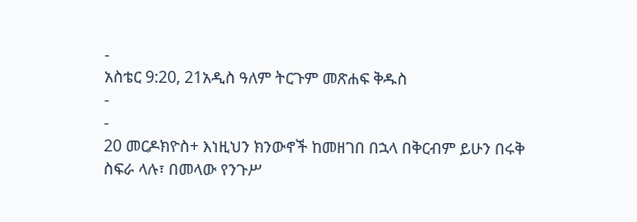-
አስቴር 9:20, 21አዲስ ዓለም ትርጉም መጽሐፍ ቅዱስ
-
-
20 መርዶክዮስ+ እነዚህን ክንውኖች ከመዘገበ በኋላ በቅርብም ይሁን በሩቅ ስፍራ ላሉ፣ በመላው የንጉሥ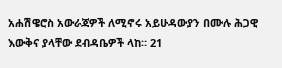አሐሽዌሮስ አውራጃዎች ለሚኖሩ አይሁዳውያን በሙሉ ሕጋዊ እውቅና ያላቸው ደብዳቤዎች ላከ። 21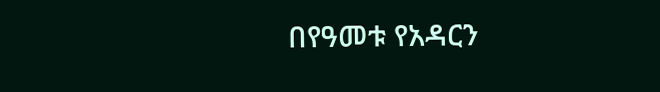በየዓመቱ የአዳርን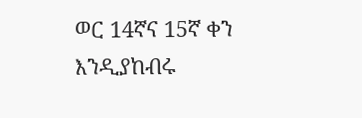ወር 14ኛና 15ኛ ቀን እንዲያከብሩ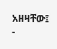አዘዛቸው፤
-